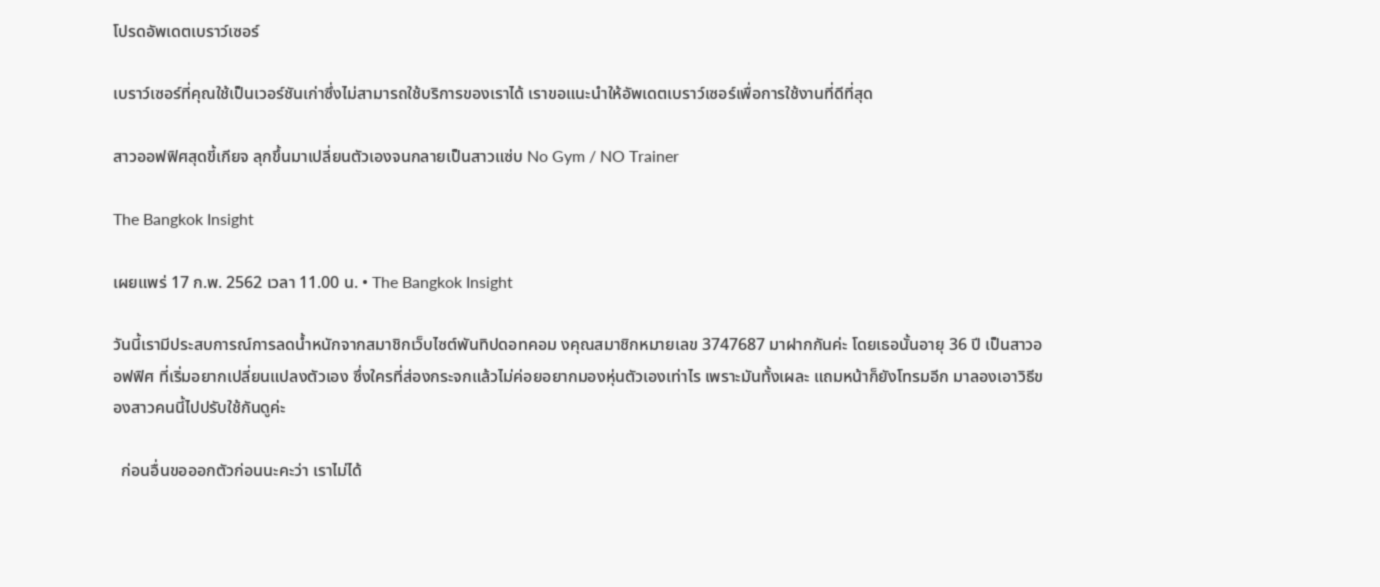โปรดอัพเดตเบราว์เซอร์

เบราว์เซอร์ที่คุณใช้เป็นเวอร์ชันเก่าซึ่งไม่สามารถใช้บริการของเราได้ เราขอแนะนำให้อัพเดตเบราว์เซอร์เพื่อการใช้งานที่ดีที่สุด

สาวออฟฟิศสุดขี้เกียจ ลุกขึ้นมาเปลี่ยนตัวเองจนกลายเป็นสาวแซ่บ No Gym / NO Trainer

The Bangkok Insight

เผยแพร่ 17 ก.พ. 2562 เวลา 11.00 น. • The Bangkok Insight

วันนี้เรามีประสบการณ์การลดน้ำหนักจากสมาชิกเว็บไซต์พันทิปดอทคอม งคุณสมาชิกหมายเลข 3747687 มาฝากกันค่ะ โดยเธอนั้นอายุ 36 ปี เป็นสาวออฟฟิศ ที่เริ่มอยากเปลี่ยนแปลงตัวเอง ซึ่งใครที่ส่องกระจกแล้วไม่ค่อยอยากมองหุ่นตัวเองเท่าไร เพราะมันทั้งเผละ แถมหน้าก็ยังโทรมอีก มาลองเอาวิธีของสาวคนนี้ไปปรับใช้กันดูค่ะ

  ก่อนอื่นขอออกตัวก่อนนะคะว่า เราไม่ได้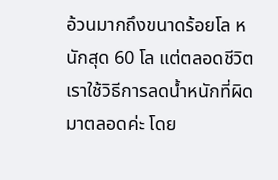อ้วนมากถึงขนาดร้อยโล หนักสุด 60 โล แต่ตลอดชีวิตเราใช้วิธีการลดน้ำหนักที่ผิดมาตลอดค่ะ โดย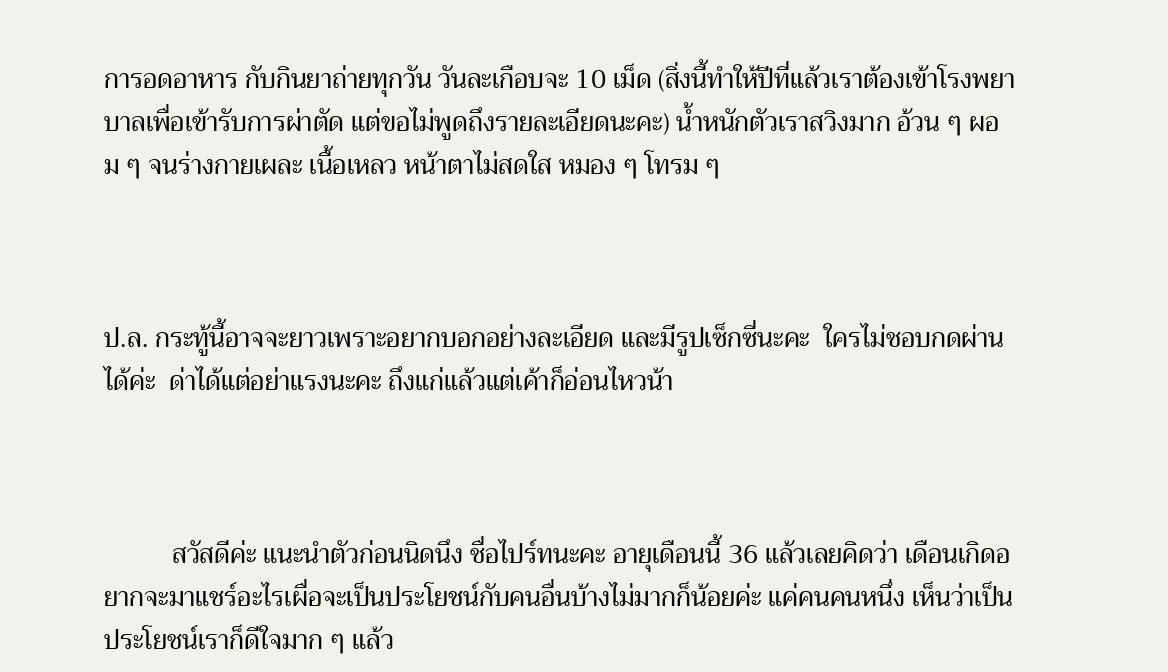การอดอาหาร กับกินยาถ่ายทุกวัน วันละเกือบจะ 10 เม็ด (สิ่งนี้ทำให้ปีที่แล้วเราต้องเข้าโรงพยาบาลเพื่อเข้ารับการผ่าตัด แต่ขอไม่พูดถึงรายละเอียดนะคะ) น้ำหนักตัวเราสวิงมาก อ้วน ๆ ผอม ๆ จนร่างกายเผละ เนื้อเหลว หน้าตาไม่สดใส หมอง ๆ โทรม ๆ



ป.ล. กระทู้นี้อาจจะยาวเพราะอยากบอกอย่างละเอียด และมีรูปเซ็กซี่นะคะ  ใครไม่ชอบกดผ่านได้ค่ะ  ด่าได้แต่อย่าแรงนะคะ ถึงแก่แล้วแต่เค้าก็อ่อนไหวน้า



          สวัสดีค่ะ แนะนำตัวก่อนนิดนึง ชื่อไปร์ทนะคะ อายุเดือนนี้ 36 แล้วเลยคิดว่า เดือนเกิดอยากจะมาแชร์อะไรเผื่อจะเป็นประโยชน์กับคนอื่นบ้างไม่มากก็น้อยค่ะ แค่คนคนหนึ่ง เห็นว่าเป็นประโยชน์เราก็ดีใจมาก ๆ แล้ว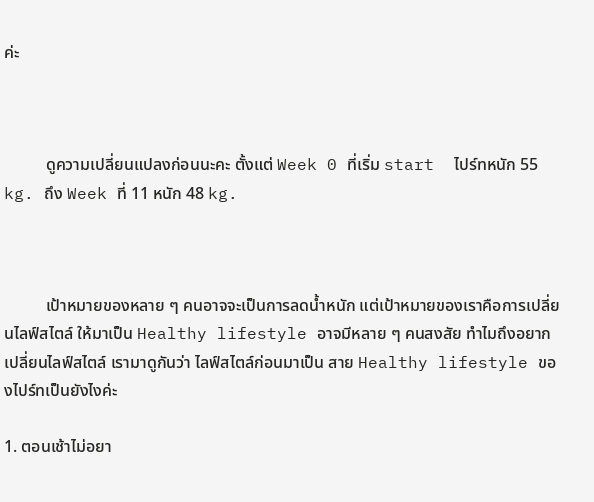ค่ะ



          ดูความเปลี่ยนแปลงก่อนนะคะ ตั้งแต่ Week 0 ที่เริ่ม start  ไปร์ทหนัก 55 kg. ถึง Week ที่ 11 หนัก 48 kg.



          เป้าหมายของหลาย ๆ คนอาจจะเป็นการลดน้ำหนัก แต่เป้าหมายของเราคือการเปลี่ยนไลฟ์สไตล์ ให้มาเป็น Healthy lifestyle อาจมีหลาย ๆ คนสงสัย ทำไมถึงอยากเปลี่ยนไลฟ์สไตล์ เรามาดูกันว่า ไลฟ์สไตล์ก่อนมาเป็น สาย Healthy lifestyle ของไปร์ทเป็นยังไงค่ะ

1. ตอนเช้าไม่อยา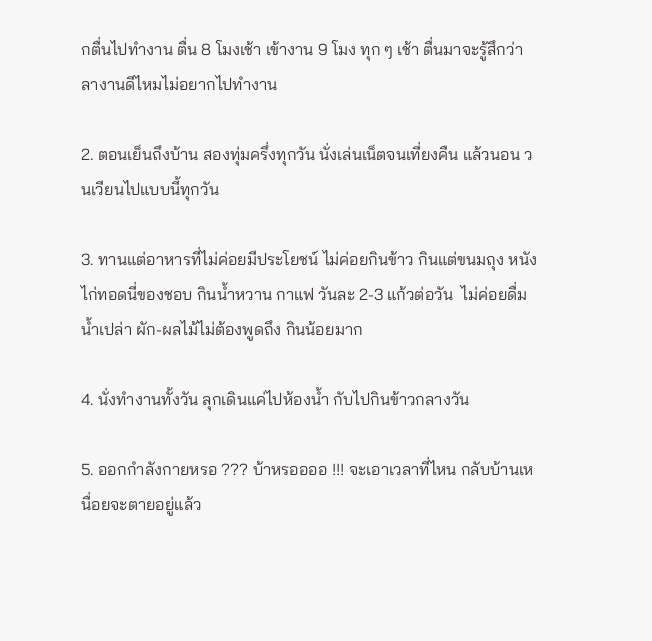กตื่นไปทำงาน ตื่น 8 โมงเช้า เข้างาน 9 โมง ทุก ๆ เช้า ตื่นมาจะรู้สึกว่า ลางานดีไหมไม่อยากไปทำงาน

2. ตอนเย็นถึงบ้าน สองทุ่มครึ่งทุกวัน นั่งเล่นเน็ตจนเที่ยงคืน แล้วนอน วนเวียนไปแบบนี้ทุกวัน

3. ทานแต่อาหารที่ไม่ค่อยมีประโยชน์ ไม่ค่อยกินข้าว กินแต่ขนมถุง หนังไก่ทอดนี่ของชอบ กินน้ำหวาน กาแฟ วันละ 2-3 แก้วต่อวัน  ไม่ค่อยดื่มน้ำเปล่า ผัก-ผลไม้ไม่ต้องพูดถึง กินน้อยมาก

4. นั่งทำงานทั้งวัน ลุกเดินแค่ไปห้องน้ำ กับไปกินข้าวกลางวัน

5. ออกกำลังกายหรอ ??? บ้าหรออออ !!! จะเอาเวลาที่ไหน กลับบ้านเหนื่อยจะตายอยู่แล้ว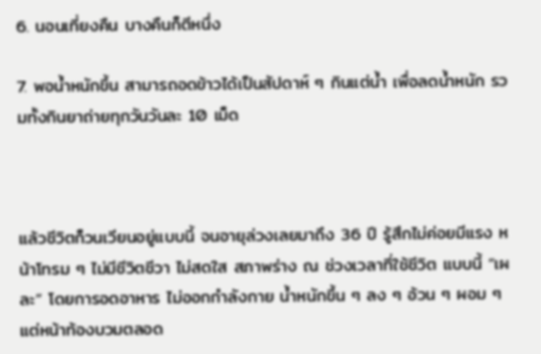6. นอนเที่ยงคืน บางคืนก็ตีหนึ่ง

7. พอน้ำหนักขึ้น สามารถอดข้าวได้เป็นสัปดาห์ ๆ กินแต่น้ำ เพื่อลดน้ำหนัก รวมทั้งกินยาถ่ายทุกวันวันละ 10 เม็ด



แล้วชีวิตก็วนเวียนอยู่แบบนี้ จนอายุล่วงเลยมาถึง 36 ปี รู้สึกไม่ค่อยมีแรง หน้าโทรม ๆ ไม่มีชีวิตชีวา ไม่สดใส สภาพร่าง ณ ช่วงเวลาที่ใช้ชีวิต แบบนี้ “เผละ” โดยการอดอาหาร ไม่ออกกำลังกาย น้ำหนักขึ้น ๆ ลง ๆ อ้วน ๆ ผอม ๆ แต่หน้าท้องบวมตลอด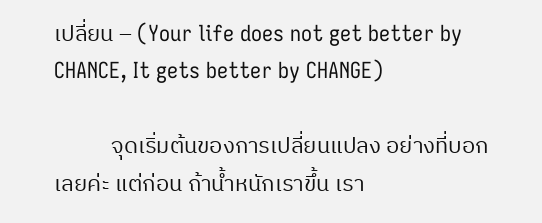เปลี่ยน – (Your life does not get better by CHANCE, It gets better by CHANGE)

           จุดเริ่มต้นของการเปลี่ยนแปลง อย่างที่บอกเลยค่ะ แต่ก่อน ถ้าน้ำหนักเราขึ้น เรา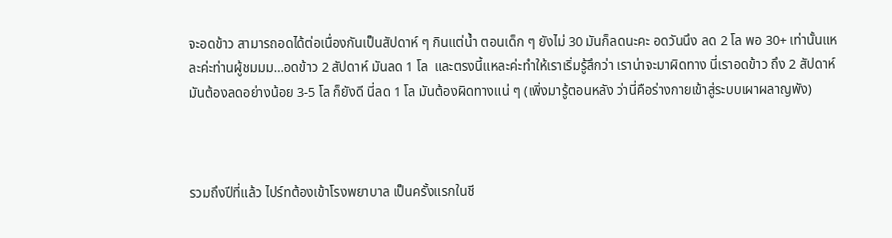จะอดข้าว สามารถอดได้ต่อเนื่องกันเป็นสัปดาห์ ๆ กินแต่น้ำ ตอนเด็ก ๆ ยังไม่ 30 มันก็ลดนะคะ อดวันนึง ลด 2 โล พอ 30+ เท่านั้นแหละค่ะท่านผู้ชมมม…อดข้าว 2 สัปดาห์ มันลด 1 โล  และตรงนี้แหละค่ะทำให้เราเริ่มรู้สึกว่า เราน่าจะมาผิดทาง นี่เราอดข้าว ถึง 2 สัปดาห์ มันต้องลดอย่างน้อย 3-5 โล ก็ยังดี นี่ลด 1 โล มันต้องผิดทางแน่ ๆ (เพิ่งมารู้ตอนหลัง ว่านี่คือร่างกายเข้าสู่ระบบเผาผลาญพัง)



รวมถึงปีที่แล้ว ไปร์ทต้องเข้าโรงพยาบาล เป็นครั้งแรกในชี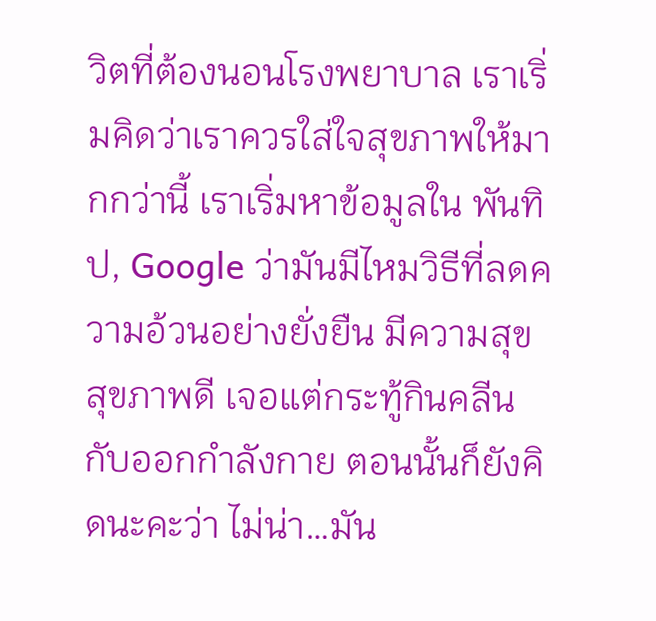วิตที่ต้องนอนโรงพยาบาล เราเริ่มคิดว่าเราควรใส่ใจสุขภาพให้มากกว่านี้ เราเริ่มหาข้อมูลใน พันทิป, Google ว่ามันมีไหมวิธีที่ลดความอ้วนอย่างยั่งยืน มีความสุข สุขภาพดี เจอแต่กระทู้กินคลีน กับออกกำลังกาย ตอนนั้นก็ยังคิดนะคะว่า ไม่น่า…มัน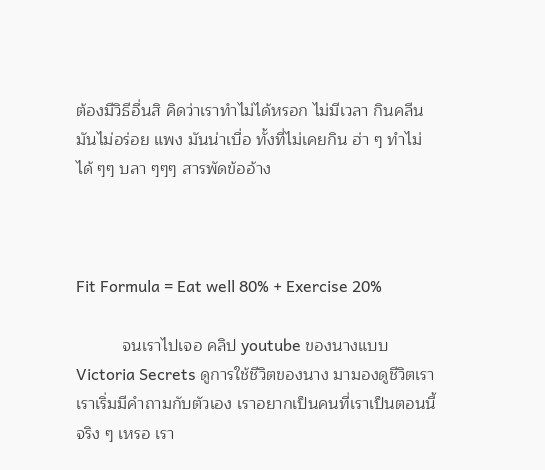ต้องมีวิธีอื่นสิ คิดว่าเราทำไม่ได้หรอก ไม่มีเวลา กินคลีนมันไม่อร่อย แพง มันน่าเบื่อ ทั้งที่ไม่เคยกิน ฮ่า ๆ ทำไม่ได้ ๆๆ บลา ๆๆๆ สารพัดข้ออ้าง



Fit Formula = Eat well 80% + Exercise 20%

          จนเราไปเจอ คลิป youtube ของนางแบบ Victoria Secrets ดูการใช้ชีวิตของนาง มามองดูชีวิตเรา เราเริ่มมีคำถามกับตัวเอง เราอยากเป็นคนที่เราเป็นตอนนี้ จริง ๆ เหรอ เรา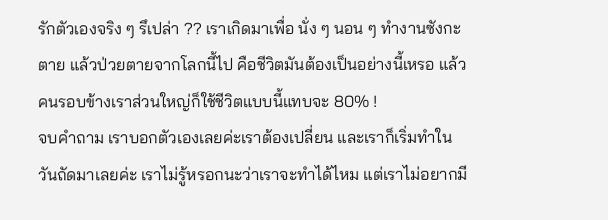รักตัวเองจริง ๆ รึเปล่า ?? เราเกิดมาเพื่อ นั่ง ๆ นอน ๆ ทำงานซังกะตาย แล้วป่วยตายจากโลกนี้ไป คือชีวิตมันต้องเป็นอย่างนี้เหรอ แล้วคนรอบข้างเราส่วนใหญ่ก็ใช้ชีวิตแบบนี้แทบจะ 80% !
จบคำถาม เราบอกตัวเองเลยค่ะเราต้องเปลี่ยน และเราก็เริ่มทำในวันถัดมาเลยค่ะ เราไม่รู้หรอกนะว่าเราจะทำได้ไหม แต่เราไม่อยากมี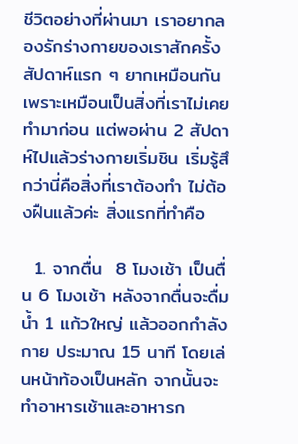ชีวิตอย่างที่ผ่านมา เราอยากลองรักร่างกายของเราสักครั้ง สัปดาห์แรก ๆ ยากเหมือนกัน เพราะเหมือนเป็นสิ่งที่เราไม่เคยทำมาก่อน แต่พอผ่าน 2 สัปดาห์ไปแล้วร่างกายเริ่มชิน เริ่มรู้สึกว่านี่คือสิ่งที่เราต้องทำ ไม่ต้องฝืนแล้วค่ะ สิ่งแรกที่ทำคือ

  1. จากตื่น  8 โมงเช้า เป็นตื่น 6 โมงเช้า หลังจากตื่นจะดื่มน้ำ 1 แก้วใหญ่ แล้วออกกำลังกาย ประมาณ 15 นาที โดยเล่นหน้าท้องเป็นหลัก จากนั้นจะทำอาหารเช้าและอาหารก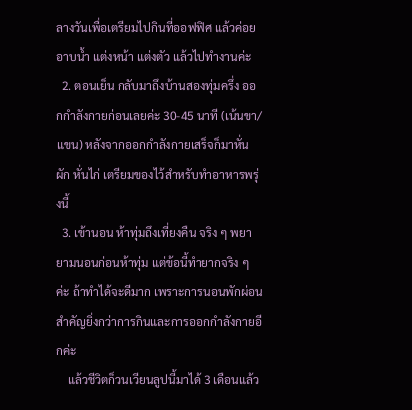ลางวันเพื่อเตรียมไปกินที่ออฟฟิศ แล้วค่อยอาบน้ำ แต่งหน้า แต่งตัว แล้วไปทำงานค่ะ
  2. ตอนเย็น กลับมาถึงบ้านสองทุ่มครึ่ง ออกกำลังกายก่อนเลยค่ะ 30-45 นาที (เน้นขา/แขน) หลังจากออกกำลังกายเสร็จก็มาหั่นผัก หั่นไก่ เตรียมของไว้สำหรับทำอาหารพรุ่งนี้
  3. เข้านอน ห้าทุ่มถึงเที่ยงคืน จริง ๆ พยายามนอนก่อนห้าทุ่ม แต่ข้อนี้ทำยากจริง ๆ ค่ะ ถ้าทำได้จะดีมาก เพราะการนอนพักผ่อนสำคัญยิ่งกว่าการกินและการออกกำลังกายอีกค่ะ
    แล้วชีวิตก็วนเวียนลูปนี้มาได้ 3 เดือนแล้ว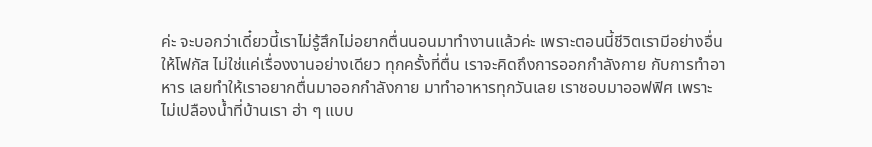ค่ะ จะบอกว่าเดี๋ยวนี้เราไม่รู้สึกไม่อยากตื่นนอนมาทำงานแล้วค่ะ เพราะตอนนี้ชีวิตเรามีอย่างอื่นให้โฟกัส ไม่ใช่แค่เรื่องงานอย่างเดียว ทุกครั้งที่ตื่น เราจะคิดถึงการออกกำลังกาย กับการทำอาหาร เลยทำให้เราอยากตื่นมาออกกำลังกาย มาทำอาหารทุกวันเลย เราชอบมาออฟฟิศ เพราะไม่เปลืองน้ำที่บ้านเรา ฮ่า ๆ แบบ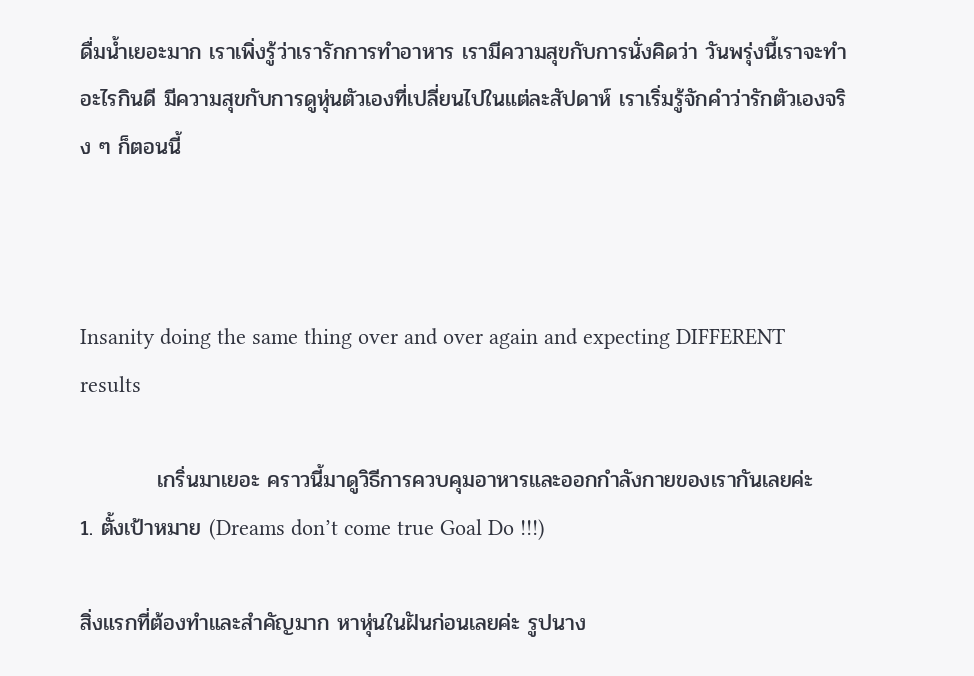ดื่มน้ำเยอะมาก เราเพิ่งรู้ว่าเรารักการทำอาหาร เรามีความสุขกับการนั่งคิดว่า วันพรุ่งนี้เราจะทำอะไรกินดี มีความสุขกับการดูหุ่นตัวเองที่เปลี่ยนไปในแต่ละสัปดาห์ เราเริ่มรู้จักคำว่ารักตัวเองจริง ๆ ก็ตอนนี้



Insanity doing the same thing over and over again and expecting DIFFERENT results

          เกริ่นมาเยอะ คราวนี้มาดูวิธีการควบคุมอาหารและออกกำลังกายของเรากันเลยค่ะ
1. ตั้งเป้าหมาย (Dreams don’t come true Goal Do !!!)

สิ่งแรกที่ต้องทำและสำคัญมาก หาหุ่นในฝันก่อนเลยค่ะ รูปนาง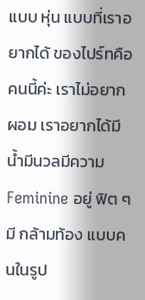แบบ หุ่น แบบที่เราอยากได้ ของไปร์ทคือคนนี้ค่ะ เราไม่อยากผอม เราอยากได้มีน้ำมีนวลมีความ Feminine อยู่ ฟิต ๆ มี กล้ามท้อง แบบคนในรูป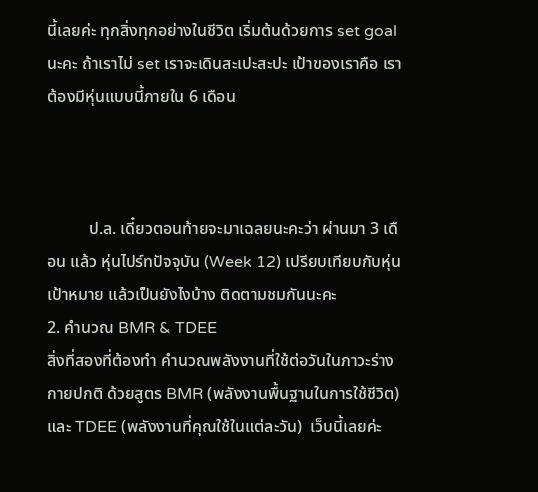นี้เลยค่ะ ทุกสิ่งทุกอย่างในชีวิต เริ่มต้นด้วยการ set goal นะคะ ถ้าเราไม่ set เราจะเดินสะเปะสะปะ เป้าของเราคือ เราต้องมีหุ่นแบบนี้ภายใน 6 เดือน



          ป.ล. เดี๋ยวตอนท้ายจะมาเฉลยนะคะว่า ผ่านมา 3 เดือน แล้ว หุ่นไปร์ทปัจจุบัน (Week 12) เปรียบเทียบกับหุ่นเป้าหมาย แล้วเป็นยังไงบ้าง ติดตามชมกันนะคะ
2. คำนวณ BMR & TDEE
สิ่งที่สองที่ต้องทำ คำนวณพลังงานที่ใช้ต่อวันในภาวะร่างกายปกติ ด้วยสูตร BMR (พลังงานพื้นฐานในการใช้ชีวิต) และ TDEE (พลังงานที่คุณใช้ในแต่ละวัน)  เว็บนี้เลยค่ะ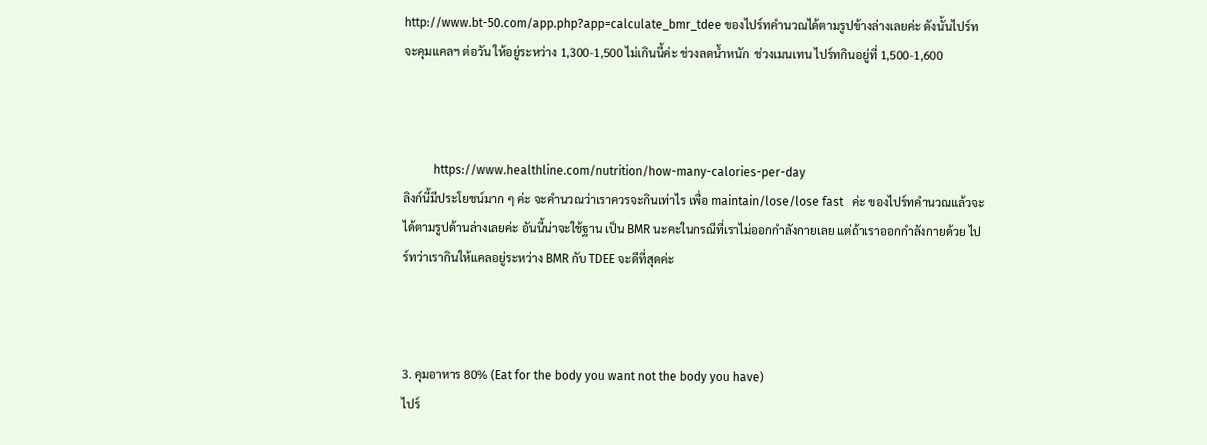http://www.bt-50.com/app.php?app=calculate_bmr_tdee ของไปร์ทคำนวณได้ตามรูปข้างล่างเลยค่ะ ดังนั้นไปร์ทจะคุมแคลฯ ต่อวัน ให้อยู่ระหว่าง 1,300-1,500 ไม่เกินนี้ค่ะ ช่วงลดน้ำหนัก  ช่วงเมนเทน ไปร์ทกินอยู่ที่ 1,500-1,600



          https://www.healthline.com/nutrition/how-many-calories-per-day
ลิงก์นี้มีประโยชน์มาก ๆ ค่ะ จะคำนวณว่าเราควรจะกินเท่าไร เพื่อ maintain/lose/lose fast   ค่ะ ของไปร์ทคำนวณแล้วจะได้ตามรูปด้านล่างเลยค่ะ อันนี้น่าจะใช้ฐาน เป็น BMR นะคะในกรณีที่เราไม่ออกกำลังกายเลย แต่ถ้าเราออกกำลังกายด้วย ไปร์ทว่าเรากินให้แคลอยู่ระหว่าง BMR กับ TDEE จะดีที่สุดค่ะ



3. คุมอาหาร 80% (Eat for the body you want not the body you have)
ไปร์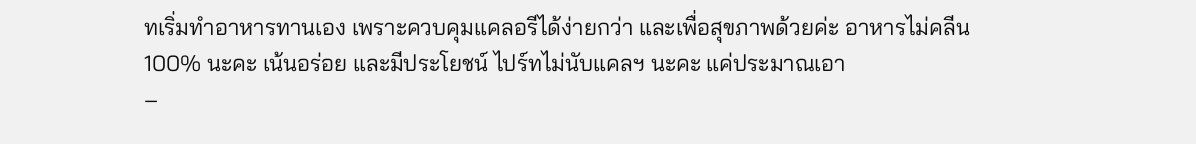ทเริ่มทำอาหารทานเอง เพราะควบคุมแคลอรีได้ง่ายกว่า และเพื่อสุขภาพด้วยค่ะ อาหารไม่คลีน 100% นะคะ เน้นอร่อย และมีประโยชน์ ไปร์ทไม่นับแคลฯ นะคะ แค่ประมาณเอา
–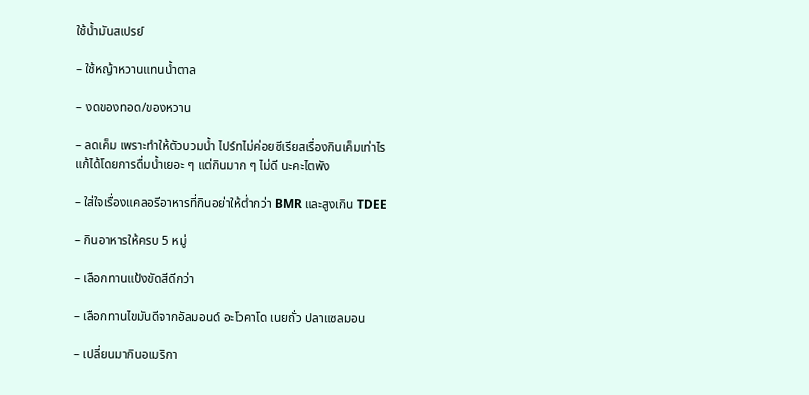ใช้น้ำมันสเปรย์

– ใช้หญ้าหวานแทนน้ำตาล

– งดของทอด/ของหวาน

– ลดเค็ม เพราะทำให้ตัวบวมน้ำ ไปร์ทไม่ค่อยซีเรียสเรื่องกินเค็มเท่าไร แก้ได้โดยการดื่มน้ำเยอะ ๆ แต่กินมาก ๆ ไม่ดี นะคะไตพัง

– ใส่ใจเรื่องแคลอรีอาหารที่กินอย่าให้ต่ำกว่า BMR และสูงเกิน TDEE

– กินอาหารให้ครบ 5 หมู่

– เลือกทานแป้งขัดสีดีกว่า

– เลือกทานไขมันดีจากอัลมอนด์ อะโวคาโด เนยถั่ว ปลาแซลมอน

– เปลี่ยนมากินอเมริกา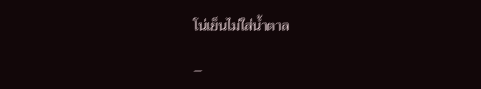โน่เย็นไม่ใส่น้ำตาล

–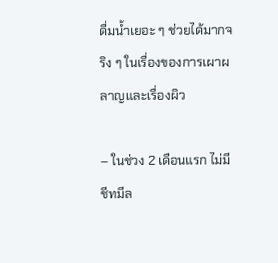ดื่มน้ำเยอะ ๆ ช่วยได้มากจริง ๆ ในเรื่องของการเผาผลาญและเรื่องผิว

– ในช่วง 2 เดือนแรก ไม่มีชีทมีล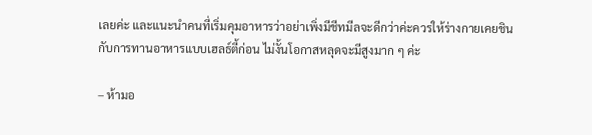เลยค่ะ และแนะนำคนที่เริ่มคุมอาหารว่าอย่าเพิ่งมีชีทมีลจะดีกว่าค่ะควรให้ร่างกายเคยชินกับการทานอาหารแบบเฮลธ์ตี้ก่อน ไม่งั้นโอกาสหลุดจะมีสูงมาก ๆ ค่ะ

– ห้ามอ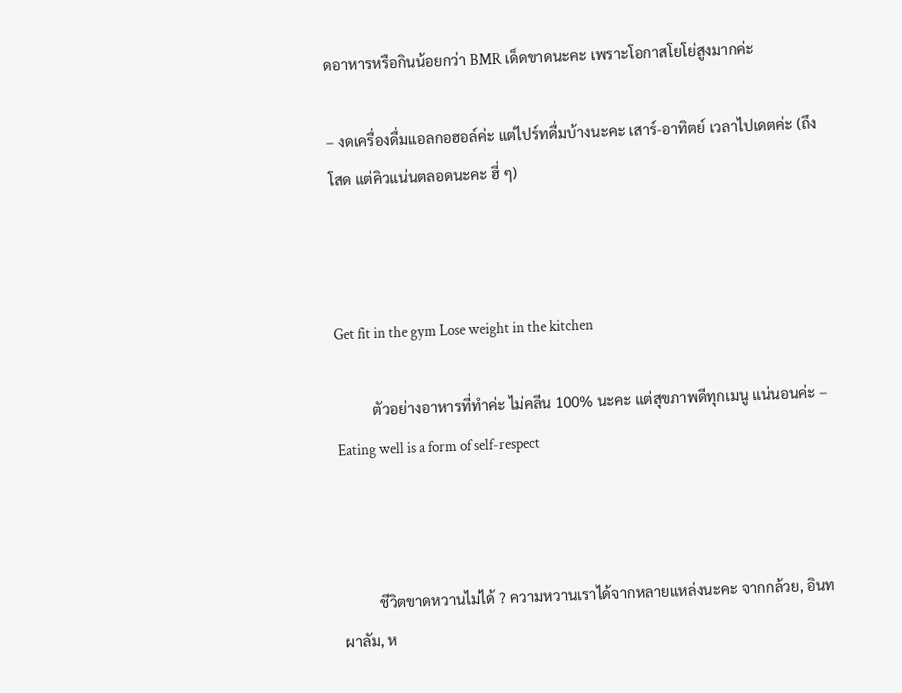ดอาหารหรือกินน้อยกว่า BMR เด็ดขาดนะคะ เพราะโอกาสโยโย่สูงมากค่ะ

– งดเครื่องดื่มแอลกอฮอล์ค่ะ แต่ไปร์ทดื่มบ้างนะคะ เสาร์-อาทิตย์ เวลาไปเดตค่ะ (ถึงโสด แต่คิวแน่นตลอดนะคะ ฮี่ ๆ)



Get fit in the gym Lose weight in the kitchen

          ตัวอย่างอาหารที่ทำค่ะ ไม่คลีน 100% นะคะ แต่สุขภาพดีทุกเมนู แน่นอนค่ะ – Eating well is a form of self-respect



          ชีวิตขาดหวานไม่ได้ ? ความหวานเราได้จากหลายแหล่งนะคะ จากกล้วย, อินทผาลัม, ห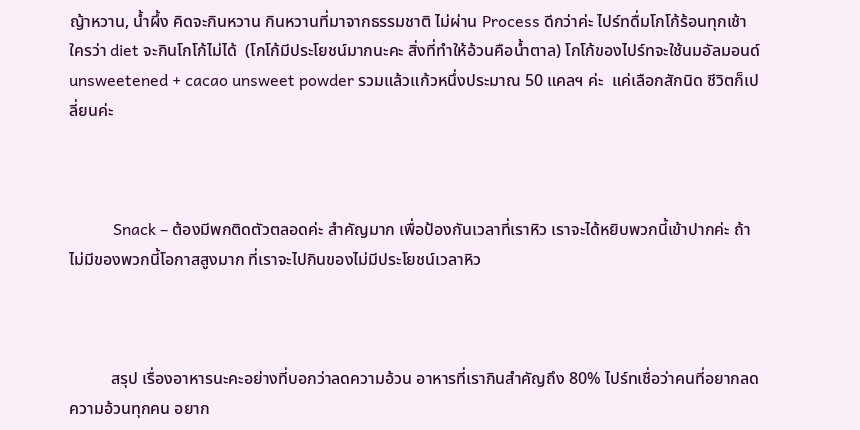ญ้าหวาน, น้ำผึ้ง คิดจะกินหวาน กินหวานที่มาจากธรรมชาติ ไม่ผ่าน Process ดีกว่าค่ะ ไปร์ทดื่มโกโก้ร้อนทุกเช้า ใครว่า diet จะกินโกโก้ไม่ได้  (โกโก้มีประโยชน์มากนะคะ สิ่งที่ทำให้อ้วนคือน้ำตาล) โกโก้ของไปร์ทจะใช้นมอัลมอนด์ unsweetened + cacao unsweet powder รวมแล้วแก้วหนึ่งประมาณ 50 แคลฯ ค่ะ  แค่เลือกสักนิด ชีวิตก็เปลี่ยนค่ะ



           Snack – ต้องมีพกติดตัวตลอดค่ะ สำคัญมาก เพื่อป้องกันเวลาที่เราหิว เราจะได้หยิบพวกนี้เข้าปากค่ะ ถ้าไม่มีของพวกนี้โอกาสสูงมาก ที่เราจะไปกินของไม่มีประโยชน์เวลาหิว



          สรุป เรื่องอาหารนะคะอย่างที่บอกว่าลดความอ้วน อาหารที่เรากินสำคัญถึง 80% ไปร์ทเชื่อว่าคนที่อยากลดความอ้วนทุกคน อยาก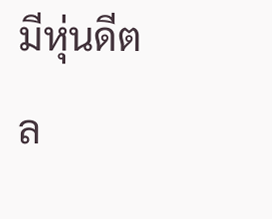มีหุ่นดีตล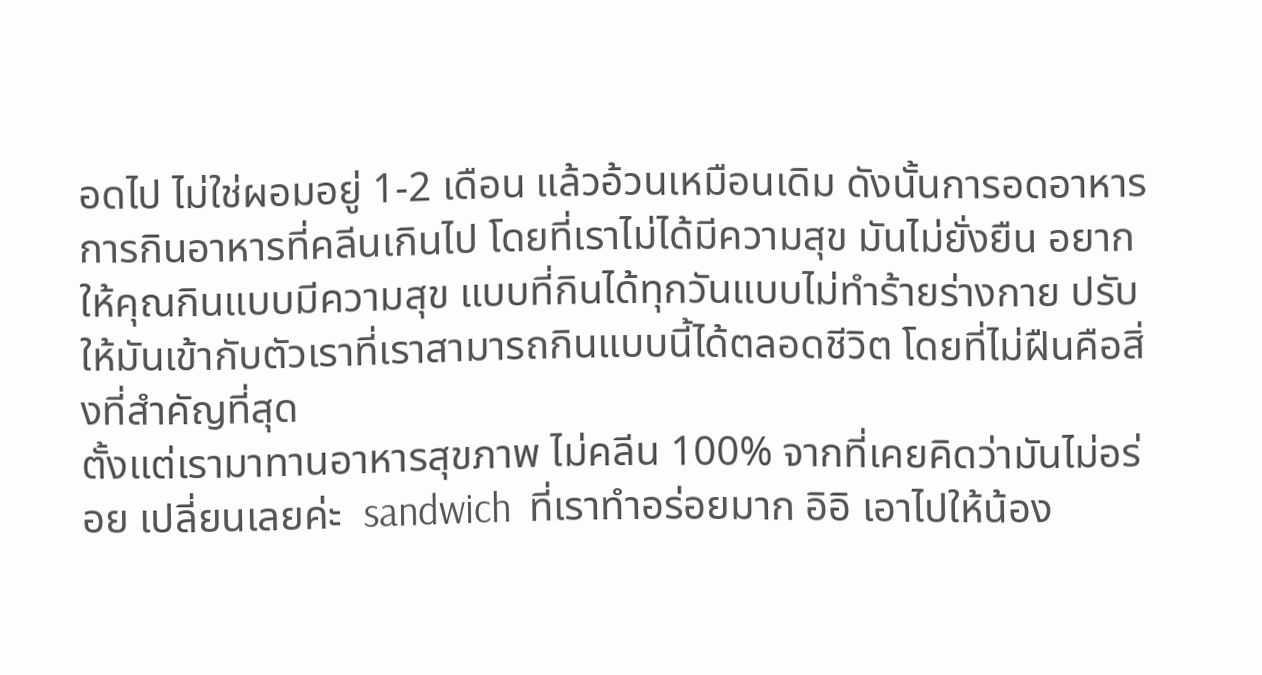อดไป ไม่ใช่ผอมอยู่ 1-2 เดือน แล้วอ้วนเหมือนเดิม ดังนั้นการอดอาหาร การกินอาหารที่คลีนเกินไป โดยที่เราไม่ได้มีความสุข มันไม่ยั่งยืน อยากให้คุณกินแบบมีความสุข แบบที่กินได้ทุกวันแบบไม่ทำร้ายร่างกาย ปรับให้มันเข้ากับตัวเราที่เราสามารถกินแบบนี้ได้ตลอดชีวิต โดยที่ไม่ฝืนคือสิ่งที่สำคัญที่สุด
ตั้งแต่เรามาทานอาหารสุขภาพ ไม่คลีน 100% จากที่เคยคิดว่ามันไม่อร่อย เปลี่ยนเลยค่ะ  sandwich  ที่เราทำอร่อยมาก อิอิ เอาไปให้น้อง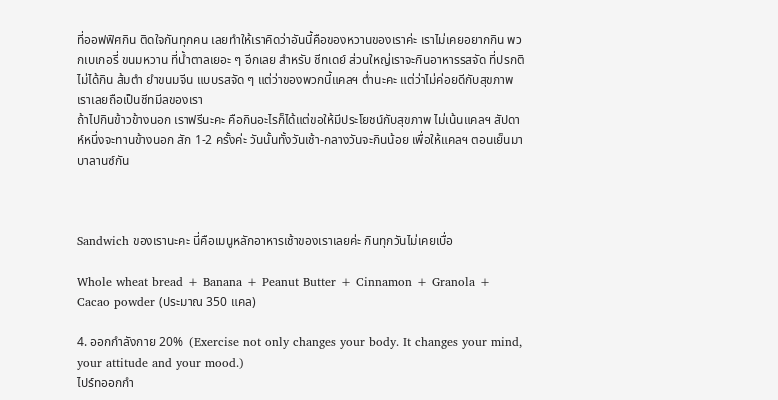ที่ออฟฟิศกิน ติดใจกันทุกคน เลยทำให้เราคิดว่าอันนี้คือของหวานของเราค่ะ เราไม่เคยอยากกิน พวกเบเกอรี่ ขนมหวาน ที่น้ำตาลเยอะ ๆ อีกเลย สำหรับ ชีทเดย์ ส่วนใหญ่เราจะกินอาหารรสจัด ที่ปรกติไม่ได้กิน ส้มตำ ยำขนมจีน แบบรสจัด ๆ แต่ว่าของพวกนี้แคลฯ ต่ำนะคะ แต่ว่าไม่ค่อยดีกับสุขภาพ เราเลยถือเป็นชีทมีลของเรา
ถ้าไปกินข้าวข้างนอก เราฟรีนะคะ คือกินอะไรก็ได้แต่ขอให้มีประโยชน์กับสุขภาพ ไม่เน้นแคลฯ สัปดาห์หนึ่งจะทานข้างนอก สัก 1-2 ครั้งค่ะ วันนั้นทั้งวันเช้า-กลางวันจะกินน้อย เพื่อให้แคลฯ ตอนเย็นมาบาลานซ์กัน



Sandwich ของเรานะคะ นี่คือเมนูหลักอาหารเช้าของเราเลยค่ะ กินทุกวันไม่เคยเบื่อ

Whole wheat bread + Banana + Peanut Butter + Cinnamon + Granola + Cacao powder (ประมาณ 350 แคล)

4. ออกกำลังกาย 20%  (Exercise not only changes your body. It changes your mind, your attitude and your mood.)
ไปร์ทออกกำ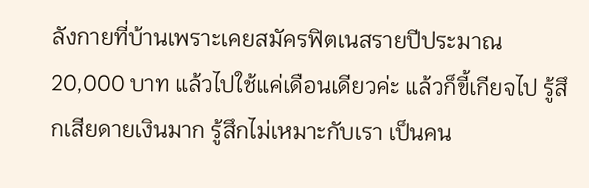ลังกายที่บ้านเพราะเคยสมัครฟิตเนสรายปีประมาณ 20,000 บาท แล้วไปใช้แค่เดือนเดียวค่ะ แล้วก็ขี้เกียจไป รู้สึกเสียดายเงินมาก รู้สึกไม่เหมาะกับเรา เป็นคน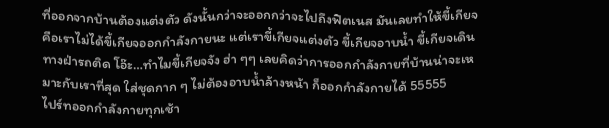ที่ออกจากบ้านต้องแต่งตัว ดังนั้นกว่าจะออกกว่าจะไปถึงฟิตเนส มันเลยทำให้ขี้เกียจ คือเราไม่ได้ขี้เกียจออกกำลังกายนะ แต่เราขี้เกียจแต่งตัว ขี้เกียจอาบน้ำ ขี้เกียจเดินทางฝ่ารถติด โอ๊ะ…ทำไมขี้เกียจจัง ฮ่า ๆๆ เลยคิดว่าการออกกำลังกายที่บ้านน่าจะเหมาะกับเราที่สุด ใส่ชุดกาก ๆ ไม่ต้องอาบน้ำล้างหน้า ก็ออกกำลังกายได้ 55555
ไปร์ทออกกำลังกายทุกเช้า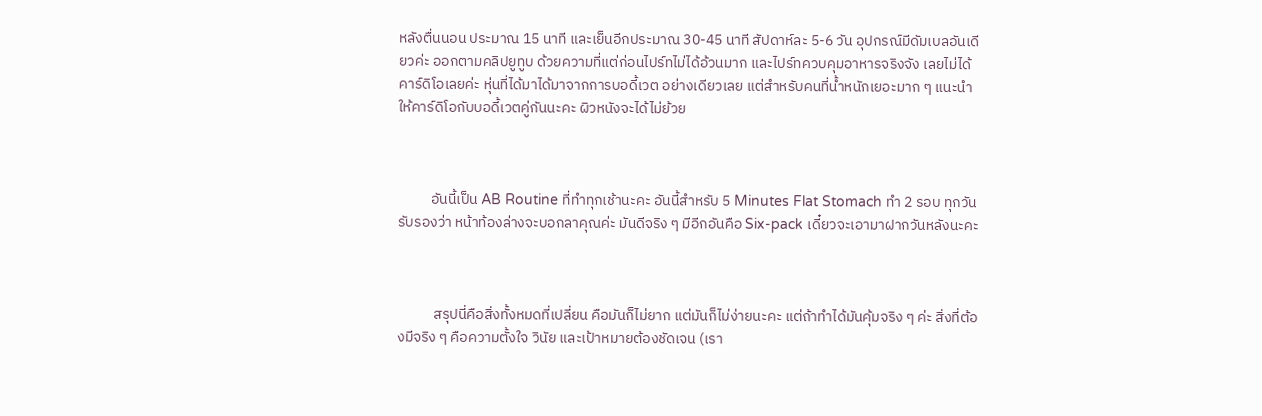หลังตื่นนอน ประมาณ 15 นาที และเย็นอีกประมาณ 30-45 นาที สัปดาห์ละ 5-6 วัน อุปกรณ์มีดัมเบลอันเดียวค่ะ ออกตามคลิปยูทูบ ด้วยความที่แต่ก่อนไปร์ทไม่ได้อ้วนมาก และไปร์ทควบคุมอาหารจริงจัง เลยไม่ได้คาร์ดิโอเลยค่ะ หุ่นที่ได้มาได้มาจากการบอดี้เวต อย่างเดียวเลย แต่สำหรับคนที่น้ำหนักเยอะมาก ๆ แนะนำให้คาร์ดิโอกับบอดี้เวตคู่กันนะคะ ผิวหนังจะได้ไม่ย้วย



          อันนี้เป็น AB Routine ที่ทำทุกเช้านะคะ อันนี้สำหรับ 5 Minutes Flat Stomach ทำ 2 รอบ ทุกวัน รับรองว่า หน้าท้องล่างจะบอกลาคุณค่ะ มันดีจริง ๆ มีอีกอันคือ Six-pack เดี๋ยวจะเอามาฝากวันหลังนะคะ



           สรุปนี่คือสิ่งทั้งหมดที่เปลี่ยน คือมันก็ไม่ยาก แต่มันก็ไม่ง่ายนะคะ แต่ถ้าทำได้มันคุ้มจริง ๆ ค่ะ สิ่งที่ต้องมีจริง ๆ คือความตั้งใจ วินัย และเป้าหมายต้องชัดเจน (เรา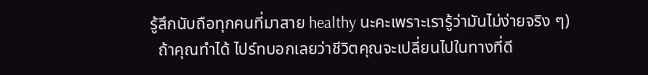รู้สึกนับถือทุกคนที่มาสาย healthy นะคะเพราะเรารู้ว่ามันไม่ง่ายจริง ๆ)
  ถ้าคุณทำได้ ไปร์ทบอกเลยว่าชีวิตคุณจะเปลี่ยนไปในทางที่ดี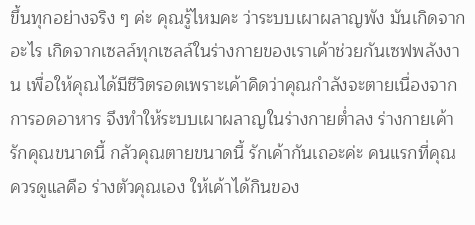ขึ้นทุกอย่างจริง ๆ ค่ะ คุณรู้ไหมคะ ว่าระบบเผาผลาญพัง มันเกิดจากอะไร เกิดจากเซลล์ทุกเซลล์ในร่างกายของเราเค้าช่วยกันเซฟพลังงาน เพื่อให้คุณได้มีชีวิตรอดเพราะเค้าคิดว่าคุณกำลังจะตายเนื่องจากการอดอาหาร จึงทำให้ระบบเผาผลาญในร่างกายต่ำลง ร่างกายเค้ารักคุณขนาดนี้ กลัวคุณตายขนาดนี้ รักเค้ากันเถอะค่ะ คนแรกที่คุณควรดูแลคือ ร่างตัวคุณเอง ให้เค้าได้กินของ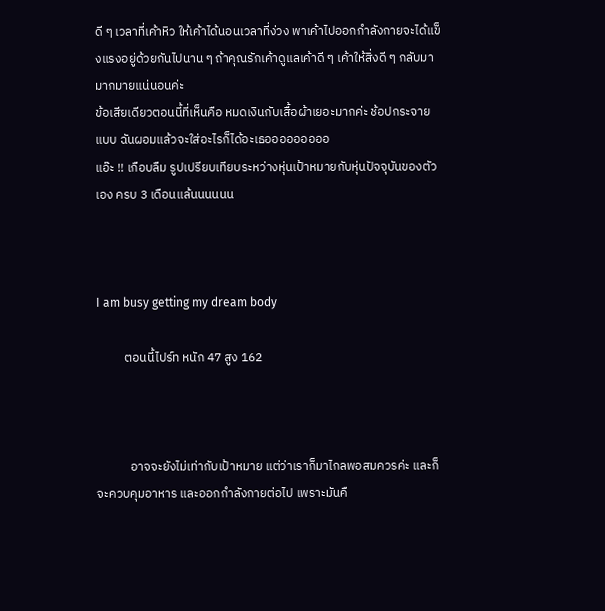ดี ๆ เวลาที่เค้าหิว ให้เค้าได้นอนเวลาที่ง่วง พาเค้าไปออกกำลังกายจะได้แข็งแรงอยู่ด้วยกันไปนาน ๆ ถ้าคุณรักเค้าดูแลเค้าดี ๆ เค้าให้สิ่งดี ๆ กลับมามากมายแน่นอนค่ะ
ข้อเสียเดียวตอนนี้ที่เห็นคือ หมดเงินกับเสื้อผ้าเยอะมากค่ะ ช้อปกระจายแบบ ฉันผอมแล้วจะใส่อะไรก็ได้อะเธอออออออออ
แอ๊ะ !! เกือบลืม รูปเปรียบเทียบระหว่างหุ่นเป้าหมายกับหุ่นปัจจุบันของตัวเอง ครบ 3 เดือนแล้นนนนนน



I am busy getting my dream body

          ตอนนี้ไปร์ท หนัก 47 สูง 162



            อาจจะยังไม่เท่ากับเป้าหมาย แต่ว่าเราก็มาไกลพอสมควรค่ะ และก็จะควบคุมอาหาร และออกกำลังกายต่อไป เพราะมันคื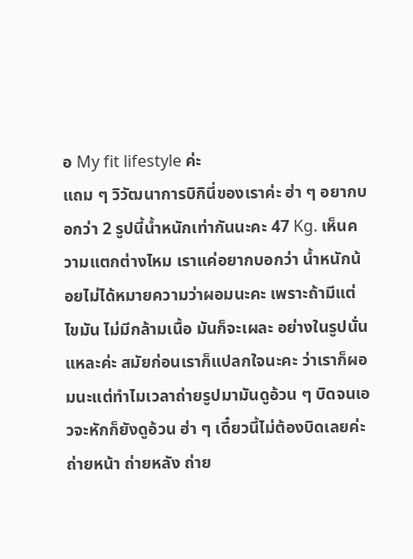อ My fit lifestyle ค่ะ
แถม ๆ วิวัฒนาการบิกินี่ของเราค่ะ ฮ่า ๆ อยากบอกว่า 2 รูปนี้น้ำหนักเท่ากันนะคะ 47 Kg. เห็นความแตกต่างไหม เราแค่อยากบอกว่า น้ำหนักน้อยไม่ได้หมายความว่าผอมนะคะ เพราะถ้ามีแต่ไขมัน ไม่มีกล้ามเนื้อ มันก็จะเผละ อย่างในรูปนั่นแหละค่ะ สมัยก่อนเราก็แปลกใจนะคะ ว่าเราก็ผอมนะแต่ทำไมเวลาถ่ายรูปมามันดูอ้วน ๆ บิดจนเอวจะหักก็ยังดูอ้วน ฮ่า ๆ เดี๋ยวนี้ไม่ต้องบิดเลยค่ะถ่ายหน้า ถ่ายหลัง ถ่าย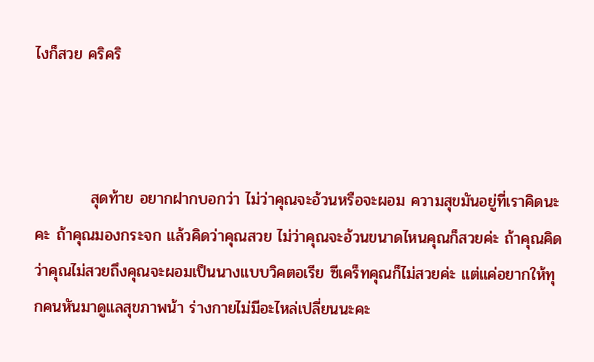ไงก็สวย คริคริ



          สุดท้าย อยากฝากบอกว่า ไม่ว่าคุณจะอ้วนหรือจะผอม ความสุขมันอยู่ที่เราคิดนะคะ ถ้าคุณมองกระจก แล้วคิดว่าคุณสวย ไม่ว่าคุณจะอ้วนขนาดไหนคุณก็สวยค่ะ ถ้าคุณคิดว่าคุณไม่สวยถึงคุณจะผอมเป็นนางแบบวิคตอเรีย ซีเคร็ทคุณก็ไม่สวยค่ะ แต่แค่อยากให้ทุกคนหันมาดูแลสุขภาพน้า ร่างกายไม่มีอะไหล่เปลี่ยนนะคะ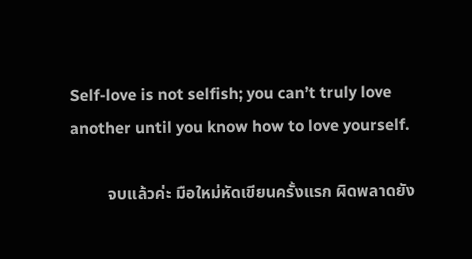Self-love is not selfish; you can’t truly love another until you know how to love yourself.

         จบแล้วค่ะ มือใหม่หัดเขียนครั้งแรก ผิดพลาดยัง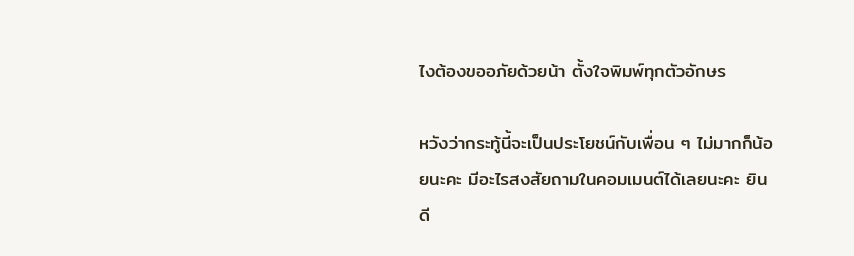ไงต้องขออภัยด้วยน้า ตั้งใจพิมพ์ทุกตัวอักษร

หวังว่ากระทู้นี้จะเป็นประโยชน์กับเพื่อน ๆ ไม่มากก็น้อยนะคะ มีอะไรสงสัยถามในคอมเมนต์ได้เลยนะคะ ยินดี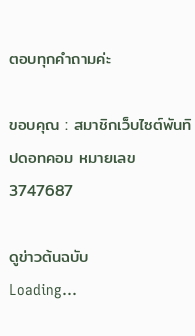ตอบทุกคำถามค่ะ

ขอบคุณ : สมาชิกเว็บไซต์พันทิปดอทคอม หมายเลข 3747687

ดูข่าวต้นฉบับ
Loading...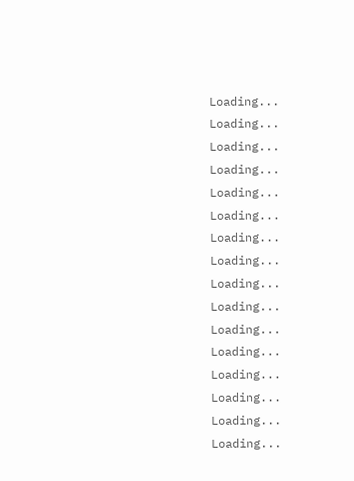Loading...
Loading...
Loading...
Loading...
Loading...
Loading...
Loading...
Loading...
Loading...
Loading...
Loading...
Loading...
Loading...
Loading...
Loading...
Loading...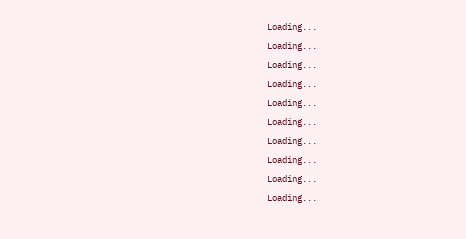Loading...
Loading...
Loading...
Loading...
Loading...
Loading...
Loading...
Loading...
Loading...
Loading...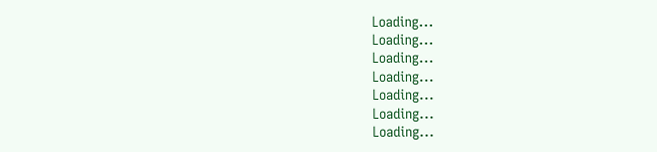Loading...
Loading...
Loading...
Loading...
Loading...
Loading...
Loading...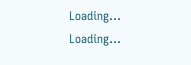Loading...
Loading...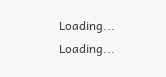Loading...
Loading...